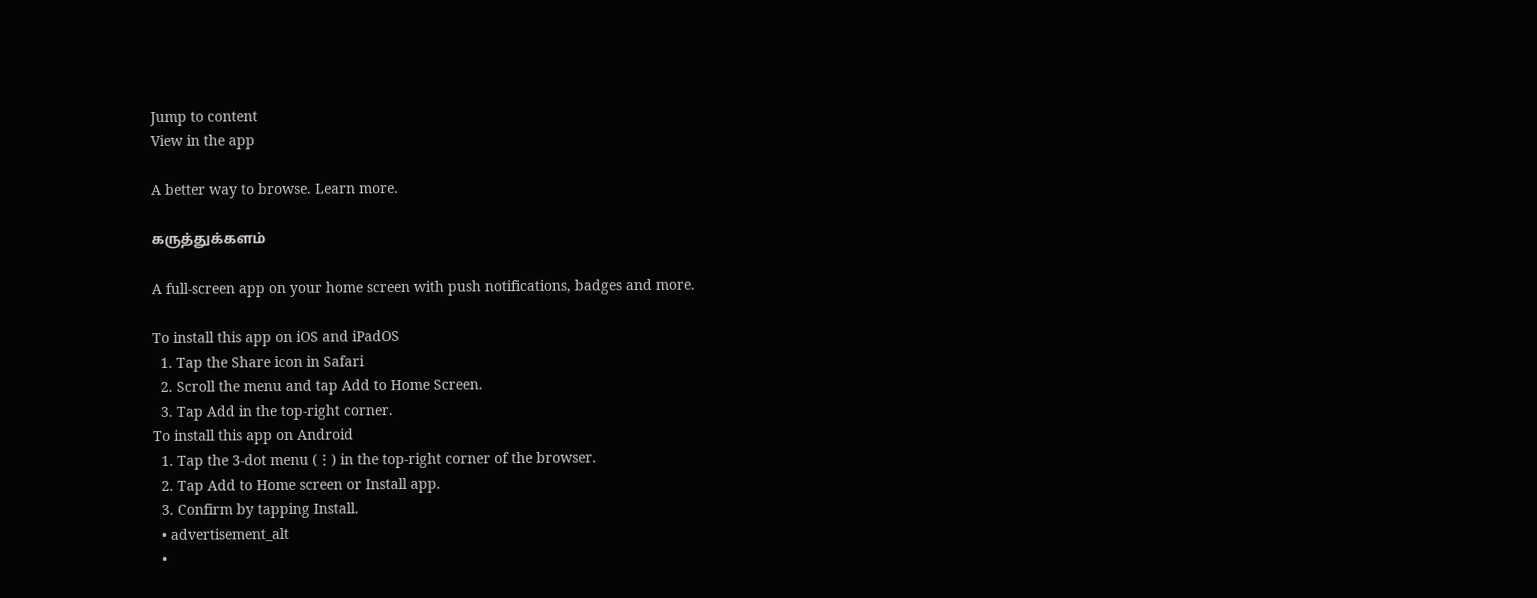Jump to content
View in the app

A better way to browse. Learn more.

கருத்துக்களம்

A full-screen app on your home screen with push notifications, badges and more.

To install this app on iOS and iPadOS
  1. Tap the Share icon in Safari
  2. Scroll the menu and tap Add to Home Screen.
  3. Tap Add in the top-right corner.
To install this app on Android
  1. Tap the 3-dot menu (⋮) in the top-right corner of the browser.
  2. Tap Add to Home screen or Install app.
  3. Confirm by tapping Install.
  • advertisement_alt
  •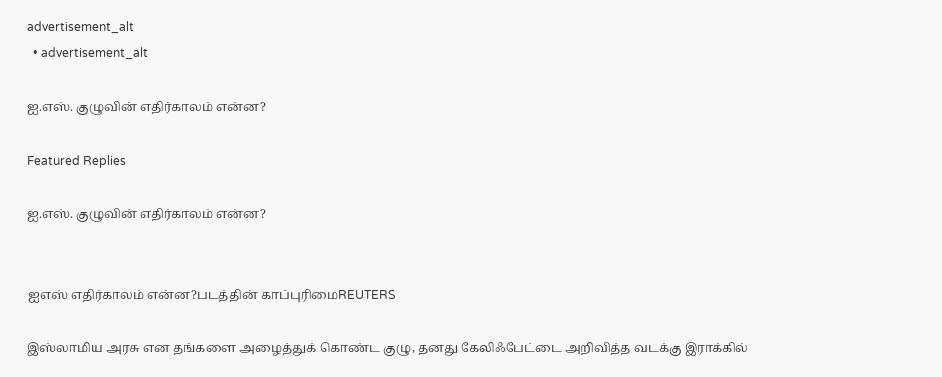advertisement_alt
  • advertisement_alt

ஐ.எஸ். குழுவின் எதிர்காலம் என்ன?

Featured Replies

ஐ.எஸ். குழுவின் எதிர்காலம் என்ன?


ஐஎஸ் எதிர்காலம் என்ன?படத்தின் காப்புரிமைREUTERS

இஸ்லாமிய அரசு என தங்களை அழைத்துக் கொண்ட குழு, தனது கேலிஃபேட்டை அறிவித்த வடக்கு இராக்கில்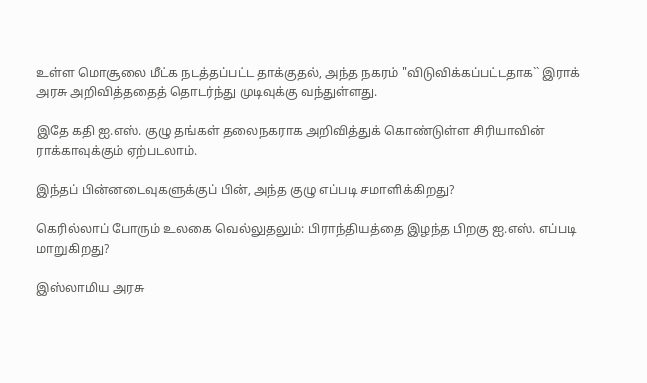உள்ள மொசூலை மீட்க நடத்தப்பட்ட தாக்குதல், அந்த நகரம் "விடுவிக்கப்பட்டதாக`` இராக் அரசு அறிவித்ததைத் தொடர்ந்து முடிவுக்கு வந்துள்ளது.

இதே கதி ஐ.எஸ். குழு தங்கள் தலைநகராக அறிவித்துக் கொண்டுள்ள சிரியாவின் ராக்காவுக்கும் ஏற்படலாம்.

இந்தப் பின்னடைவுகளுக்குப் பின், அந்த குழு எப்படி சமாளிக்கிறது?

கெரில்லாப் போரும் உலகை வெல்லுதலும்: பிராந்தியத்தை இழந்த பிறகு ஐ.எஸ். எப்படி மாறுகிறது?

இஸ்லாமிய அரசு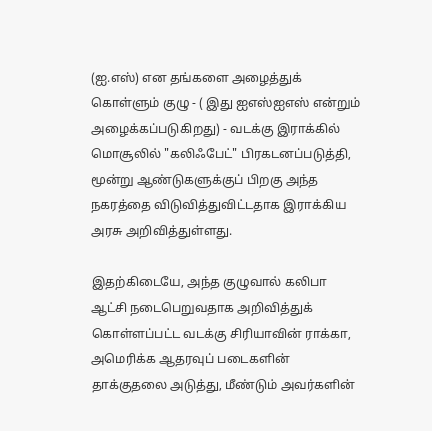(ஐ.எஸ்) என தங்களை அழைத்துக் கொள்ளும் குழு - ( இது ஐஎஸ்ஐஎஸ் என்றும் அழைக்கப்படுகிறது) - வடக்கு இராக்கில் மொசூலில் "கலிஃபேட்" பிரகடனப்படுத்தி, மூன்று ஆண்டுகளுக்குப் பிறகு அந்த நகரத்தை விடுவித்துவிட்டதாக இராக்கிய அரசு அறிவித்துள்ளது.

இதற்கிடையே, அந்த குழுவால் கலிபா ஆட்சி நடைபெறுவதாக அறிவித்துக் கொள்ளப்பட்ட வடக்கு சிரியாவின் ராக்கா, அமெரிக்க ஆதரவுப் படைகளின் தாக்குதலை அடுத்து, மீண்டும் அவர்களின்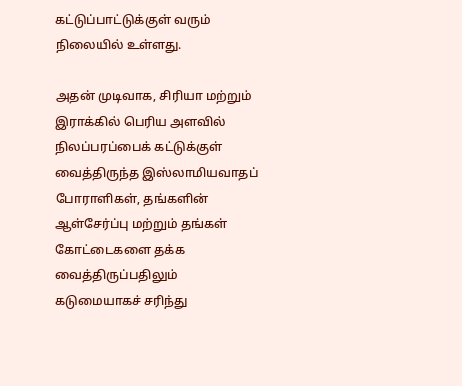கட்டுப்பாட்டுக்குள் வரும் நிலையில் உள்ளது.

அதன் முடிவாக, சிரியா மற்றும் இராக்கில் பெரிய அளவில் நிலப்பரப்பைக் கட்டுக்குள் வைத்திருந்த இஸ்லாமியவாதப் போராளிகள், தங்களின் ஆள்சேர்ப்பு மற்றும் தங்கள் கோட்டைகளை தக்க வைத்திருப்பதிலும் கடுமையாகச் சரிந்து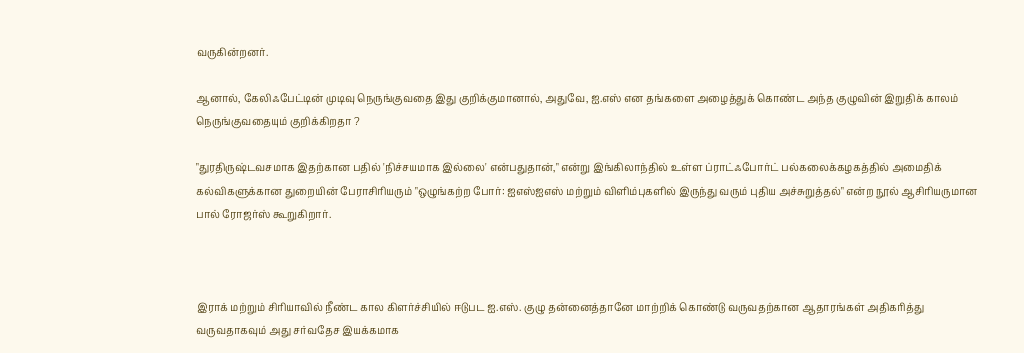வருகின்றனர்.

ஆனால், கேலிஃபேட்டின் முடிவு நெருங்குவதை இது குறிக்குமானால், அதுவே, ஐ.எஸ் என தங்களை அழைத்துக் கொண்ட அந்த குழுவின் இறுதிக் காலம் நெருங்குவதையும் குறிக்கிறதா ?

"துரதிருஷ்டவசமாக இதற்கான பதில் 'நிச்சயமாக இல்லை' என்பதுதான்," என்று இங்கிலாந்தில் உள்ள ப்ராட்ஃபோர்ட் பல்கலைக்கழகத்தில் அமைதிக் கல்விகளுக்கான துறையின் பேராசிரியரும் "ஒழுங்கற்ற போர்: ஐஎஸ்ஐஎஸ் மற்றும் விளிம்புகளில் இருந்து வரும் புதிய அச்சுறுத்தல்" என்ற நூல் ஆசிரியருமான பால் ரோஜர்ஸ் கூறுகிறார்.



இராக் மற்றும் சிரியாவில் நீண்ட கால கிளர்ச்சியில் ஈடுபட ஐ.எஸ். குழு தன்னைத்தானே மாற்றிக் கொண்டு வருவதற்கான ஆதாரங்கள் அதிகரித்து வருவதாகவும் அது சர்வதேச இயக்கமாக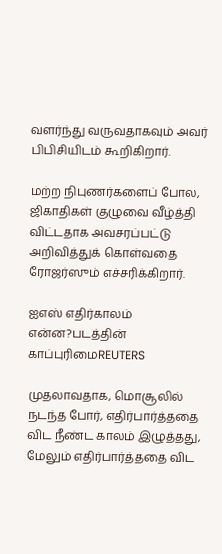வளர்ந்து வருவதாகவும் அவர் பிபிசியிடம் கூறிகிறார்.

மற்ற நிபுணர்களைப் போல, ஜிகாதிகள் குழுவை வீழ்த்தி விட்டதாக அவசரப்பட்டு அறிவித்துக் கொள்வதை ரோஜர்ஸும் எச்சரிக்கிறார்.

ஐஎஸ் எதிர்காலம் என்ன?படத்தின் காப்புரிமைREUTERS

முதலாவதாக, மொசூலில் நடந்த போர், எதிர்பார்த்ததை விட நீண்ட காலம் இழுத்தது, மேலும் எதிர்பார்த்ததை விட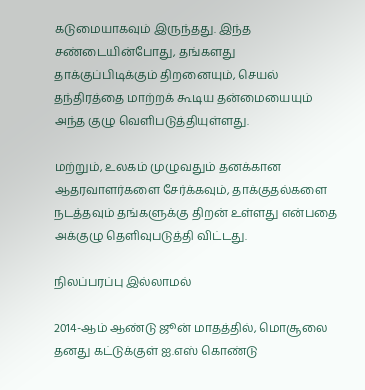கடுமையாகவும் இருந்தது. இந்த சண்டையின்போது, தங்களது தாக்குப்பிடிக்கும் திறனையும், செயல் தந்திரத்தை மாற்றக் கூடிய தன்மையையும் அந்த குழு வெளிபடுத்தியுள்ளது.

மற்றும், உலகம் முழுவதும் தனக்கான ஆதரவாளர்களை சேர்க்கவும், தாக்குதல்களை நடத்தவும் தங்களுக்கு திறன் உள்ளது என்பதை அக்குழு தெளிவுபடுத்தி விட்டது.

நிலப்பரப்பு இல்லாமல்

2014-ஆம் ஆண்டு ஜூன் மாதத்தில், மொசூலை தனது கட்டுக்குள் ஐ.எஸ் கொண்டு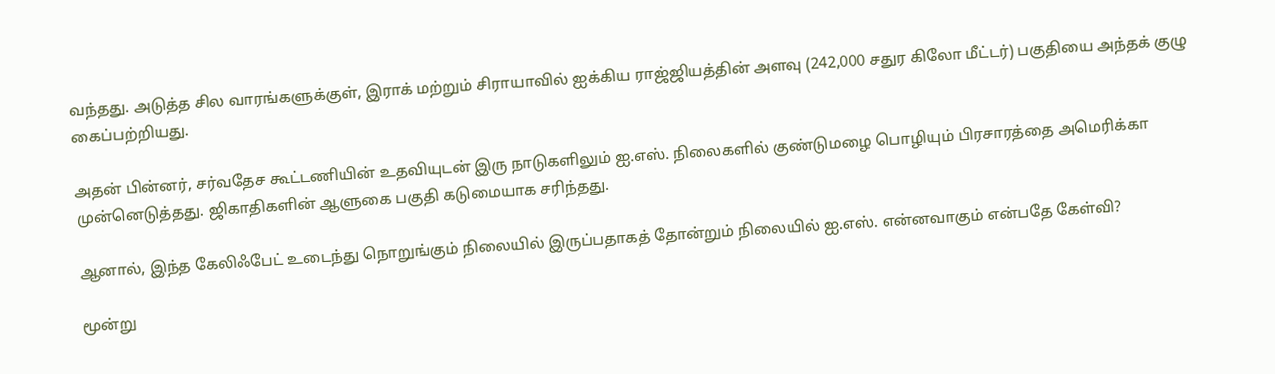வந்தது. அடுத்த சில வாரங்களுக்குள், இராக் மற்றும் சிராயாவில் ஐக்கிய ராஜ்ஜியத்தின் அளவு (242,000 சதுர கிலோ மீட்டர்) பகுதியை அந்தக் குழு கைப்பற்றியது.

அதன் பின்னர், சர்வதேச கூட்டணியின் உதவியுடன் இரு நாடுகளிலும் ஐ.எஸ். நிலைகளில் குண்டுமழை பொழியும் பிரசாரத்தை அமெரிக்கா முன்னெடுத்தது. ஜிகாதிகளின் ஆளுகை பகுதி கடுமையாக சரிந்தது.

ஆனால், இந்த கேலிஃபேட் உடைந்து நொறுங்கும் நிலையில் இருப்பதாகத் தோன்றும் நிலையில் ஐ.எஸ். என்னவாகும் என்பதே கேள்வி?

மூன்று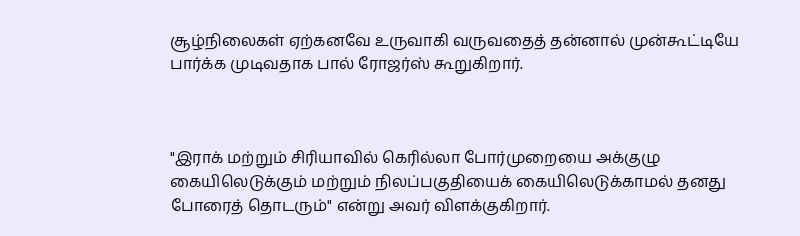சூழ்நிலைகள் ஏற்கனவே உருவாகி வருவதைத் தன்னால் முன்கூட்டியே பார்க்க முடிவதாக பால் ரோஜர்ஸ் கூறுகிறார்.



"இராக் மற்றும் சிரியாவில் கெரில்லா போர்முறையை அக்குழு கையிலெடுக்கும் மற்றும் நிலப்பகுதியைக் கையிலெடுக்காமல் தனது போரைத் தொடரும்" என்று அவர் விளக்குகிறார்.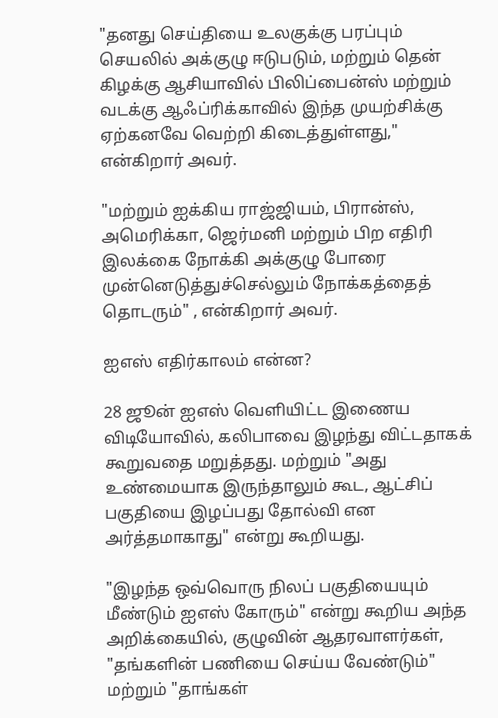"தனது செய்தியை உலகுக்கு பரப்பும் செயலில் அக்குழு ஈடுபடும், மற்றும் தென் கிழக்கு ஆசியாவில் பிலிப்பைன்ஸ் மற்றும் வடக்கு ஆஃப்ரிக்காவில் இந்த முயற்சிக்கு ஏற்கனவே வெற்றி கிடைத்துள்ளது," என்கிறார் அவர்.

"மற்றும் ஐக்கிய ராஜ்ஜியம், பிரான்ஸ், அமெரிக்கா, ஜெர்மனி மற்றும் பிற எதிரி இலக்கை நோக்கி அக்குழு போரை முன்னெடுத்துச்செல்லும் நோக்கத்தைத் தொடரும்" , என்கிறார் அவர்.

ஐஎஸ் எதிர்காலம் என்ன?

28 ஜூன் ஐஎஸ் வெளியிட்ட இணைய விடியோவில், கலிபாவை இழந்து விட்டதாகக் கூறுவதை மறுத்தது. மற்றும் "அது உண்மையாக இருந்தாலும் கூட, ஆட்சிப் பகுதியை இழப்பது தோல்வி என அர்த்தமாகாது" என்று கூறியது.

"இழந்த ஒவ்வொரு நிலப் பகுதியையும் மீண்டும் ஐஎஸ் கோரும்" என்று கூறிய அந்த அறிக்கையில், குழுவின் ஆதரவாளர்கள், "தங்களின் பணியை செய்ய வேண்டும்" மற்றும் "தாங்கள்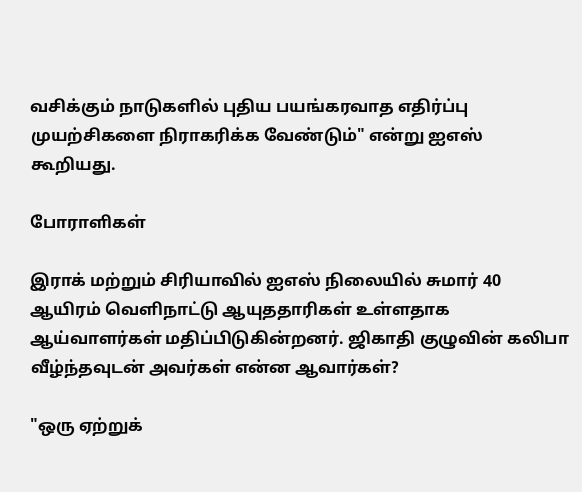வசிக்கும் நாடுகளில் புதிய பயங்கரவாத எதிர்ப்பு முயற்சிகளை நிராகரிக்க வேண்டும்" என்று ஐஎஸ் கூறியது.

போராளிகள்

இராக் மற்றும் சிரியாவில் ஐஎஸ் நிலையில் சுமார் 40 ஆயிரம் வெளிநாட்டு ஆயுததாரிகள் உள்ளதாக ஆய்வாளர்கள் மதிப்பிடுகின்றனர். ஜிகாதி குழுவின் கலிபா வீழ்ந்தவுடன் அவர்கள் என்ன ஆவார்கள்?

"ஒரு ஏற்றுக்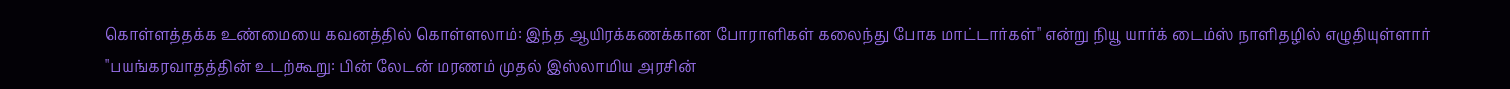கொள்ளத்தக்க உண்மையை கவனத்தில் கொள்ளலாம்: இந்த ஆயிரக்கணக்கான போராளிகள் கலைந்து போக மாட்டார்கள்" என்று நியூ யார்க் டைம்ஸ் நாளிதழில் எழுதியுள்ளார் "பயங்கரவாதத்தின் உடற்கூறு: பின் லேடன் மரணம் முதல் இஸ்லாமிய அரசின்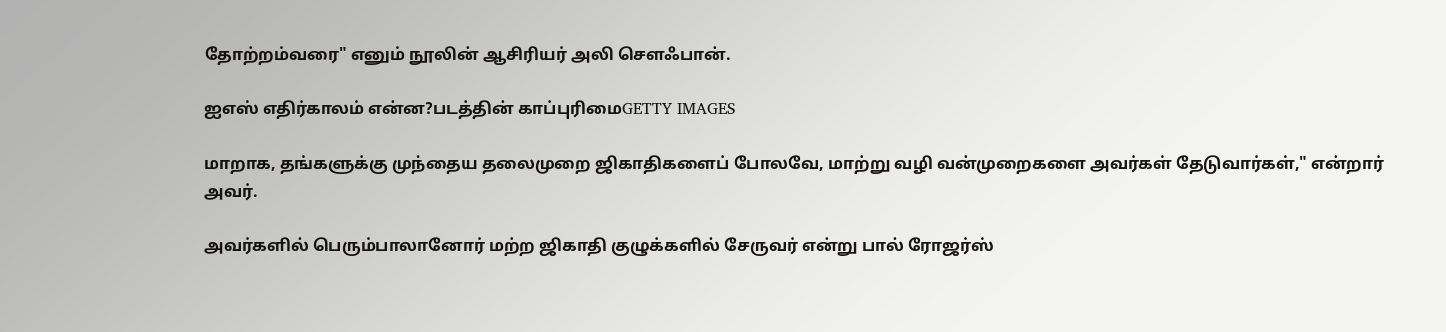தோற்றம்வரை" எனும் நூலின் ஆசிரியர் அலி செளஃபான்.

ஐஎஸ் எதிர்காலம் என்ன?படத்தின் காப்புரிமைGETTY IMAGES

மாறாக, தங்களுக்கு முந்தைய தலைமுறை ஜிகாதிகளைப் போலவே, மாற்று வழி வன்முறைகளை அவர்கள் தேடுவார்கள்," என்றார் அவர்.

அவர்களில் பெரும்பாலானோர் மற்ற ஜிகாதி குழுக்களில் சேருவர் என்று பால் ரோஜர்ஸ்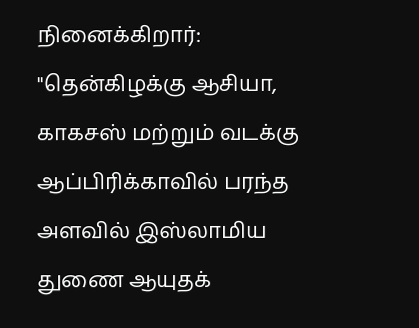நினைக்கிறார்: "தென்கிழக்கு ஆசியா, காகசஸ் மற்றும் வடக்கு ஆப்பிரிக்காவில் பரந்த அளவில் இஸ்லாமிய துணை ஆயுதக்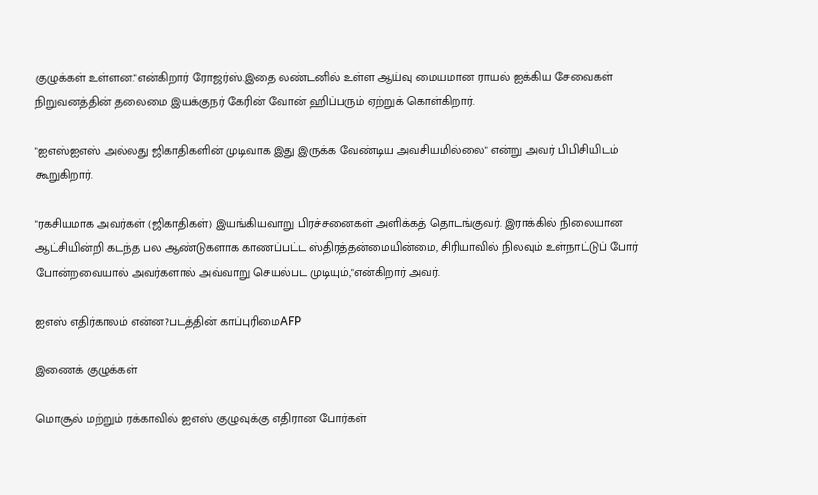குழுக்கள் உள்ளன."என்கிறார் ரோஜர்ஸ்.இதை லண்டனில் உள்ள ஆய்வு மையமான ராயல் ஐக்கிய சேவைகள் நிறுவனத்தின் தலைமை இயக்குநர் கேரின் வோன் ஹிப்பரும் ஏற்றுக் கொள்கிறார்.

"ஐஎஸ்ஐஎஸ் அல்லது ஜிகாதிகளின் முடிவாக இது இருக்க வேண்டிய அவசியமில்லை" என்று அவர் பிபிசியிடம் கூறுகிறார்.

"ரகசியமாக அவர்கள் (ஜிகாதிகள்) இயங்கியவாறு பிரச்சனைகள் அளிக்கத் தொடங்குவர். இராக்கில் நிலையான ஆட்சியின்றி கடந்த பல ஆண்டுகளாக காணப்பட்ட ஸ்திரத்தன்மையின்மை, சிரியாவில் நிலவும் உள்நாட்டுப் போர் போன்றவையால் அவர்களால் அவ்வாறு செயல்பட முடியும்,"என்கிறார் அவர்.

ஐஎஸ் எதிர்காலம் என்ன?படத்தின் காப்புரிமைAFP

இணைக் குழுக்கள்

மொசூல் மற்றும் ரக்காவில் ஐஎஸ் குழுவுக்கு எதிரான போர்கள்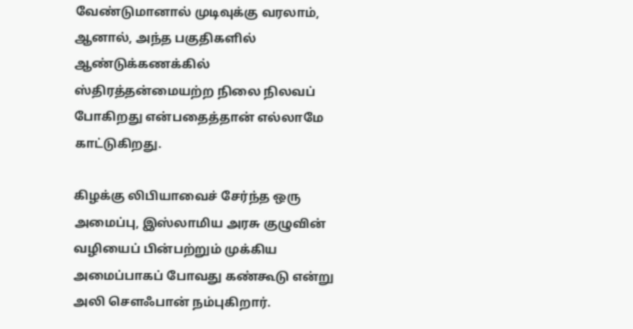வேண்டுமானால் முடிவுக்கு வரலாம், ஆனால், அந்த பகுதிகளில் ஆண்டுக்கணக்கில் ஸ்திரத்தன்மையற்ற நிலை நிலவப் போகிறது என்பதைத்தான் எல்லாமே காட்டுகிறது.

கிழக்கு லிபியாவைச் சேர்ந்த ஒரு அமைப்பு, இஸ்லாமிய அரசு குழுவின் வழியைப் பின்பற்றும் முக்கிய அமைப்பாகப் போவது கண்கூடு என்று அலி செளஃபான் நம்புகிறார்.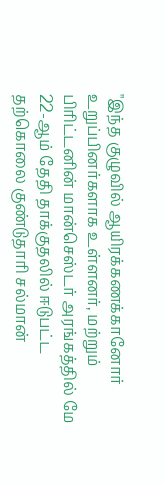"இந்த குழுவில் ஆயிரக்கணக்கானோர் உறுப்பினர்களாக உள்ளனர், மற்றும் பிரிட்டனின் மான்செஸ்டர் அரங்கத்தில் மே 22-ஆம் தேதி தாக்குதலில் ஈடுபட்ட தற்கொலை குண்டுதாரி சல்மான்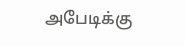அபேடிக்கு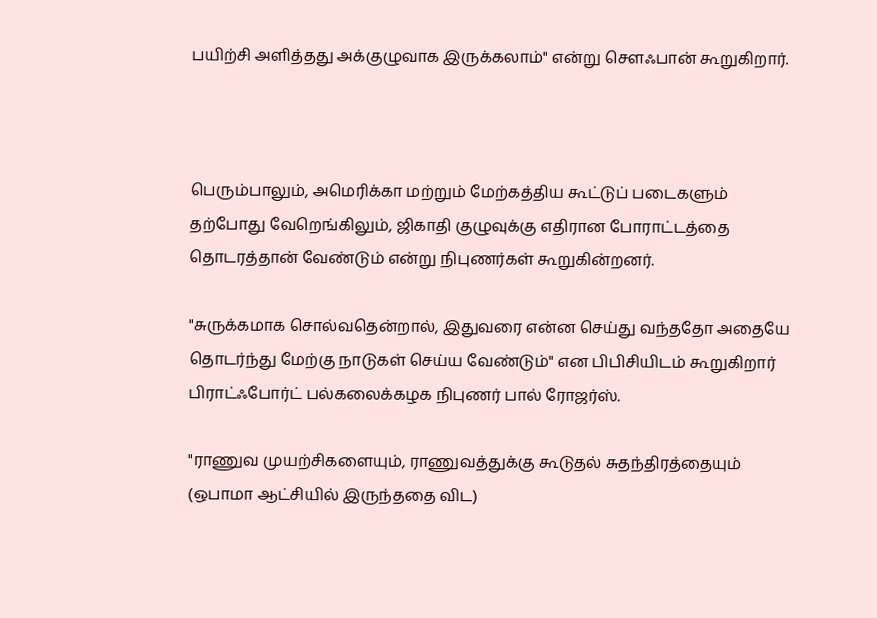பயிற்சி அளித்தது அக்குழுவாக இருக்கலாம்" என்று செளஃபான் கூறுகிறார்.



பெரும்பாலும், அமெரிக்கா மற்றும் மேற்கத்திய கூட்டுப் படைகளும் தற்போது வேறெங்கிலும், ஜிகாதி குழுவுக்கு எதிரான போராட்டத்தை தொடரத்தான் வேண்டும் என்று நிபுணர்கள் கூறுகின்றனர்.

"சுருக்கமாக சொல்வதென்றால், இதுவரை என்ன செய்து வந்ததோ அதையே தொடர்ந்து மேற்கு நாடுகள் செய்ய வேண்டும்" என பிபிசியிடம் கூறுகிறார் பிராட்ஃபோர்ட் பல்கலைக்கழக நிபுணர் பால் ரோஜர்ஸ்.

"ராணுவ முயற்சிகளையும், ராணுவத்துக்கு கூடுதல் சுதந்திரத்தையும் (ஒபாமா ஆட்சியில் இருந்ததை விட)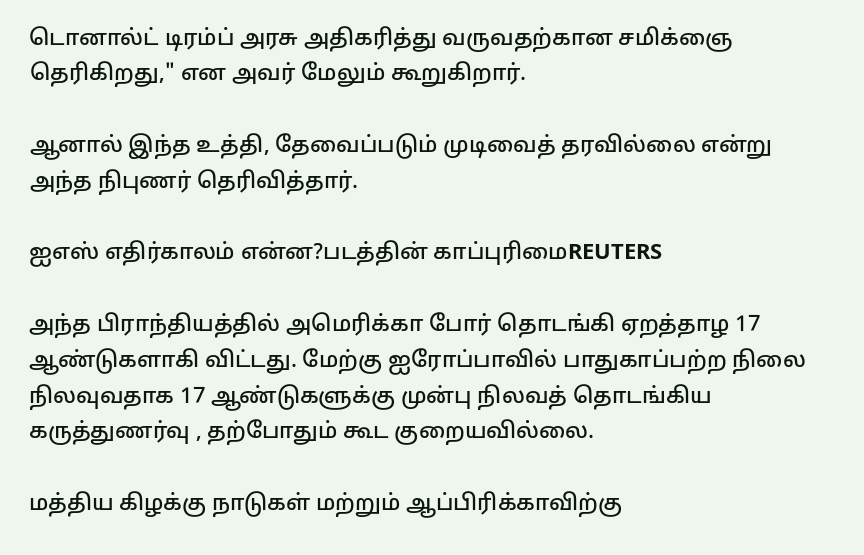டொனால்ட் டிரம்ப் அரசு அதிகரித்து வருவதற்கான சமிக்ஞை தெரிகிறது," என அவர் மேலும் கூறுகிறார்.

ஆனால் இந்த உத்தி, தேவைப்படும் முடிவைத் தரவில்லை என்று அந்த நிபுணர் தெரிவித்தார்.

ஐஎஸ் எதிர்காலம் என்ன?படத்தின் காப்புரிமைREUTERS

அந்த பிராந்தியத்தில் அமெரிக்கா போர் தொடங்கி ஏறத்தாழ 17 ஆண்டுகளாகி விட்டது. மேற்கு ஐரோப்பாவில் பாதுகாப்பற்ற நிலை நிலவுவதாக 17 ஆண்டுகளுக்கு முன்பு நிலவத் தொடங்கிய கருத்துணர்வு , தற்போதும் கூட குறையவில்லை.

மத்திய கிழக்கு நாடுகள் மற்றும் ஆப்பிரிக்காவிற்கு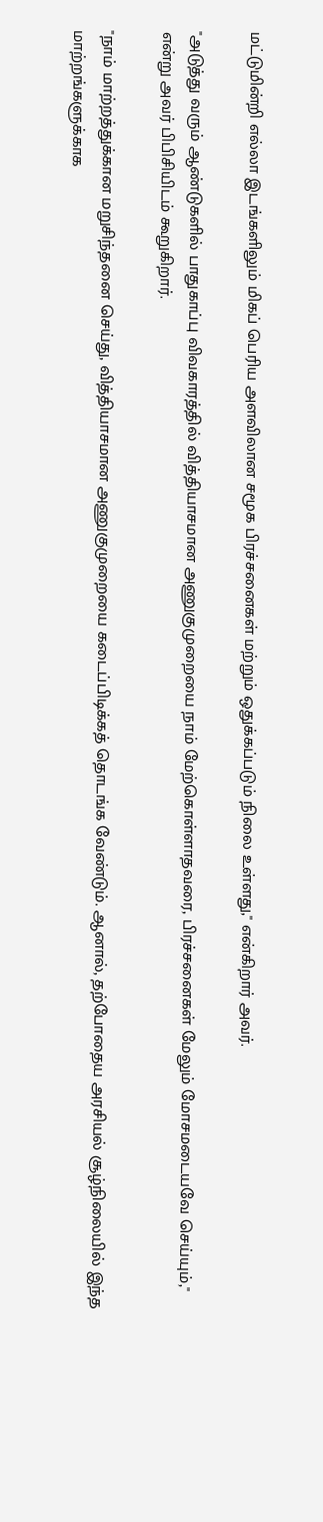மட்டுமின்றி எல்லா இடங்களிலும் மிகப் பெரிய அளவிலான சமூக பிரச்சனைகள் மற்றும் ஒதுக்கப்படும் நிலை உள்ளது," என்கிறார் அவர்.

"அடுத்து வரும் ஆண்டுகளில் பாதுகாப்பு விவகாரத்தில் வித்தியாசமான அணுகுமுறையை நாம் மேற்கொள்ளாதவரை, பிரச்சனைகள் மேலும் மோசமடையவே செய்யும்," என்று அவர் பிபிசியிடம் கூறுகிறார்.

"நாம் மாற்றத்துக்கான மறுசிந்தனை செய்து, வித்தியாசமான அணுகுமுறையை கடைப்பிடிக்கத் தொடங்க வேண்டும். ஆனால், தற்போதைய அரசியல் சூழ்நிலையில் இந்த மாற்றங்களுக்காக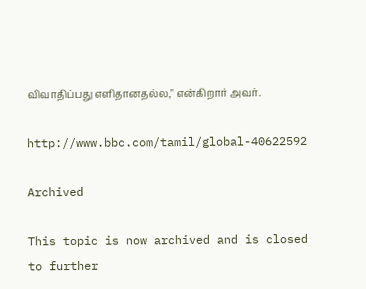விவாதிப்பது எளிதானதல்ல," என்கிறார் அவர்.

http://www.bbc.com/tamil/global-40622592

Archived

This topic is now archived and is closed to further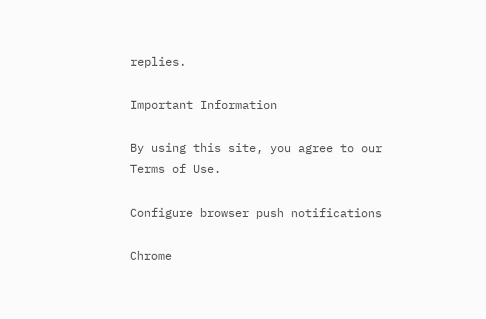replies.

Important Information

By using this site, you agree to our Terms of Use.

Configure browser push notifications

Chrome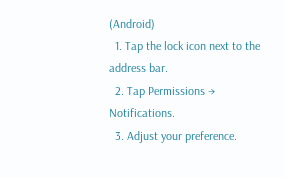(Android)
  1. Tap the lock icon next to the address bar.
  2. Tap Permissions → Notifications.
  3. Adjust your preference.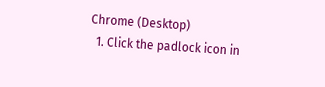Chrome (Desktop)
  1. Click the padlock icon in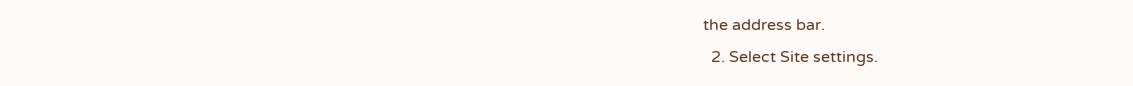the address bar.
  2. Select Site settings.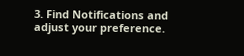3. Find Notifications and adjust your preference.